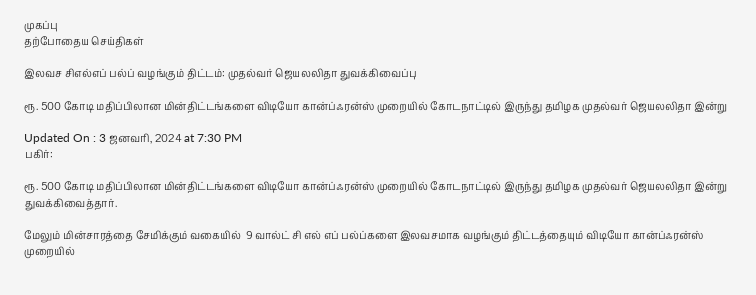முகப்பு
தற்போதைய செய்திகள்

இலவச சிஎல்எப் பல்ப் வழங்கும் திட்டம்: முதல்வர் ஜெயலலிதா துவக்கிவைப்பு

ரூ. 500 கோடி மதிப்பிலான மின்திட்டங்களை விடியோ கான்ப்ஃரன்ஸ் முறையில் கோடநாட்டில் இருந்து தமிழக முதல்வர் ஜெயலலிதா இன்று

Updated On : 3 ஜனவரி, 2024 at 7:30 PM
பகிர்:

ரூ. 500 கோடி மதிப்பிலான மின்திட்டங்களை விடியோ கான்ப்ஃரன்ஸ் முறையில் கோடநாட்டில் இருந்து தமிழக முதல்வர் ஜெயலலிதா இன்று துவக்கிவைத்தார்.

மேலும் மின்சாரத்தை சேமிக்கும் வகையில்  9 வால்ட் சி எல் எப் பல்ப்களை இலவசமாக வழங்கும் திட்டத்தையும் விடியோ கான்ப்ஃரன்ஸ் முறையில்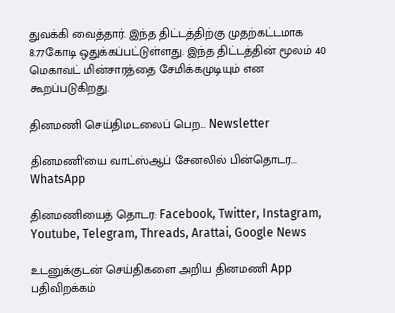துவக்கி வைத்தார். இந்த திட்டத்திற்கு முதற்கட்டமாக 8.77கோடி ஒதுக்கப்பட்டுள்ளது. இந்த திட்டத்தின் மூலம் 40 மெகாவட் மின்சாரத்தை சேமிக்கமுடியும் என கூறப்படுகிறது.

தினமணி செய்திமடலைப் பெற... Newsletter

தினமணி'யை வாட்ஸ்ஆப் சேனலில் பின்தொடர... WhatsApp

தினமணியைத் தொடர: Facebook, Twitter, Instagram, Youtube, Telegram, Threads, Arattai, Google News

உடனுக்குடன் செய்திகளை அறிய தினமணி App பதிவிறக்கம்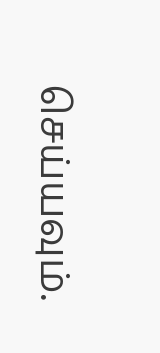செய்யவும்.